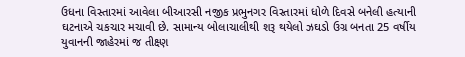ઉધના વિસ્તારમાં આવેલા બીઆરસી નજીક પ્રભુનગર વિસ્તારમાં ધોળે દિવસે બનેલી હત્યાની ઘટનાએ ચકચાર મચાવી છે. સામાન્ય બોલાચાલીથી શરૂ થયેલો ઝઘડો ઉગ્ર બનતા 25 વર્ષીય યુવાનની જાહેરમાં જ તીક્ષ્ણ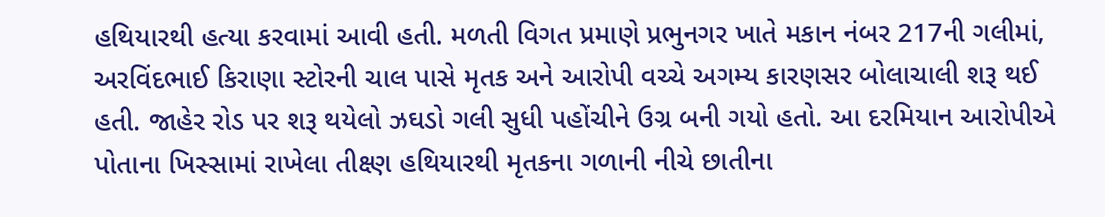હથિયારથી હત્યા કરવામાં આવી હતી. મળતી વિગત પ્રમાણે પ્રભુનગર ખાતે મકાન નંબર 217ની ગલીમાં, અરવિંદભાઈ કિરાણા સ્ટોરની ચાલ પાસે મૃતક અને આરોપી વચ્ચે અગમ્ય કારણસર બોલાચાલી શરૂ થઈ હતી. જાહેર રોડ પર શરૂ થયેલો ઝઘડો ગલી સુધી પહોંચીને ઉગ્ર બની ગયો હતો. આ દરમિયાન આરોપીએ પોતાના ખિસ્સામાં રાખેલા તીક્ષ્ણ હથિયારથી મૃતકના ગળાની નીચે છાતીના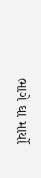ભાગે ઘા માર્યો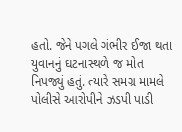હતો. જેને પગલે ગંભીર ઈજા થતા યુવાનનું ઘટનાસ્થળે જ મોત નિપજ્યું હતું. ત્યારે સમગ્ર મામલે પોલીસે આરોપીને ઝડપી પાડી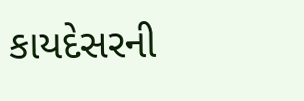કાયદેસરની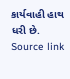કાર્યવાહી હાથ ધરી છે.
Source link